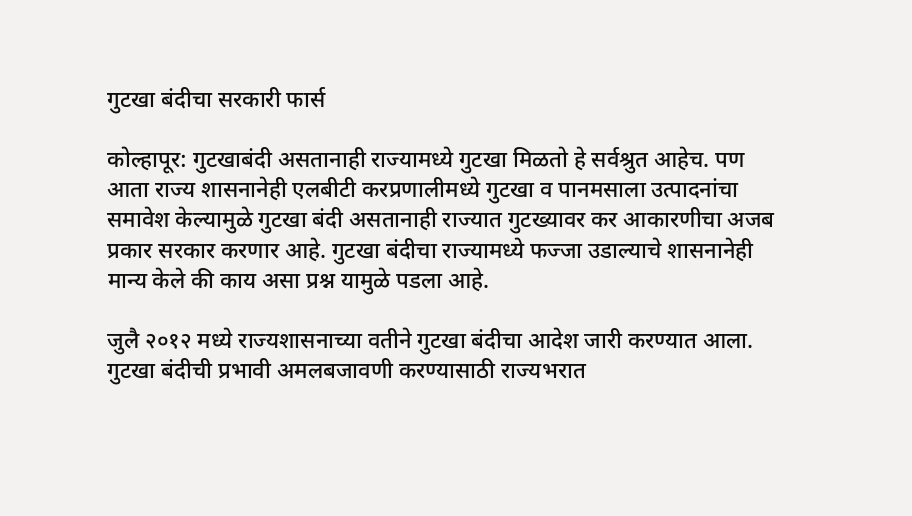गुटखा बंदीचा सरकारी फार्स

कोल्हापूर: गुटखाबंदी असतानाही राज्यामध्ये गुटखा मिळतो हे सर्वश्रुत आहेच. पण आता राज्य शासनानेही एलबीटी करप्रणालीमध्ये गुटखा व पानमसाला उत्पादनांचा समावेश केल्यामुळे गुटखा बंदी असतानाही राज्यात गुटख्यावर कर आकारणीचा अजब प्रकार सरकार करणार आहे. गुटखा बंदीचा राज्यामध्ये फज्जा उडाल्याचे शासनानेही मान्य केले की काय असा प्रश्न यामुळे पडला आहे.

जुलै २०१२ मध्ये राज्यशासनाच्या वतीने गुटखा बंदीचा आदेश जारी करण्यात आला. गुटखा बंदीची प्रभावी अमलबजावणी करण्यासाठी राज्यभरात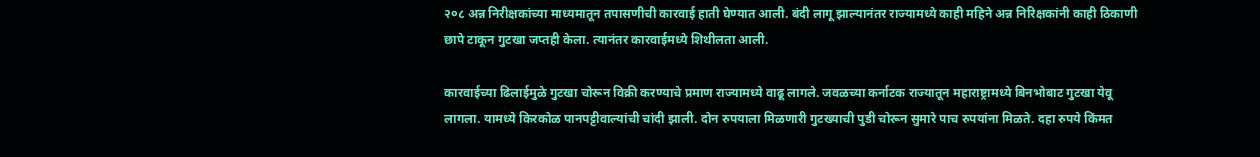२०८ अन्न निरीक्षकांच्या माध्यमातून तपासणीची कारवाई हाती घेण्यात आली. बंदी लागू झाल्यानंतर राज्यामध्ये काही महिने अन्न निरिक्षकांनी काही ठिकाणी छापे टाकून गुटखा जप्तही केला. त्यानंतर कारवाईमध्ये शिथीलता आली.

कारवाईच्या ढिलाईमुळे गुटखा चोरून विक्री करण्याचे प्रमाण राज्यामध्ये वाढू लागले. जवळच्या कर्नाटक राज्यातून महाराष्ट्रामध्ये बिनभोबाट गुटखा येवू लागला. यामध्ये किरकोळ पानपट्टीवाल्यांची चांदी झाली. दोन रुपयाला मिळणारी गुटख्याची पुडी चोरून सुमारे पाच रुपयांना मिळते. दहा रुपये किंमत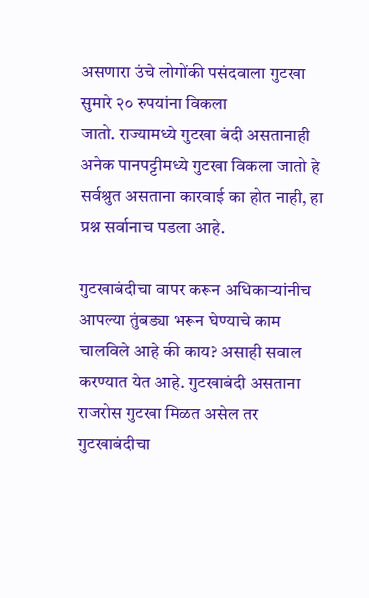असणारा उंचे लोगोंकी पसंदवाला गुटखा सुमारे २० रुपयांना विकला
जातो. राज्यामध्ये गुटखा बंदी असतानाही अनेक पानपट्टीमध्ये गुटखा विकला जातो हे सर्वश्रुत असताना कारवाई का होत नाही, हा प्रश्न सर्वानाच पडला आहे.

गुटखाबंदीचा वापर करून अधिकार्‍यांनीच आपल्या तुंबड्या भरून घेण्याचे काम चालविले आहे की काय? असाही सवाल करण्यात येत आहे. गुटखाबंदी असताना राजरोस गुटखा मिळत असेल तर गुटखाबंदीचा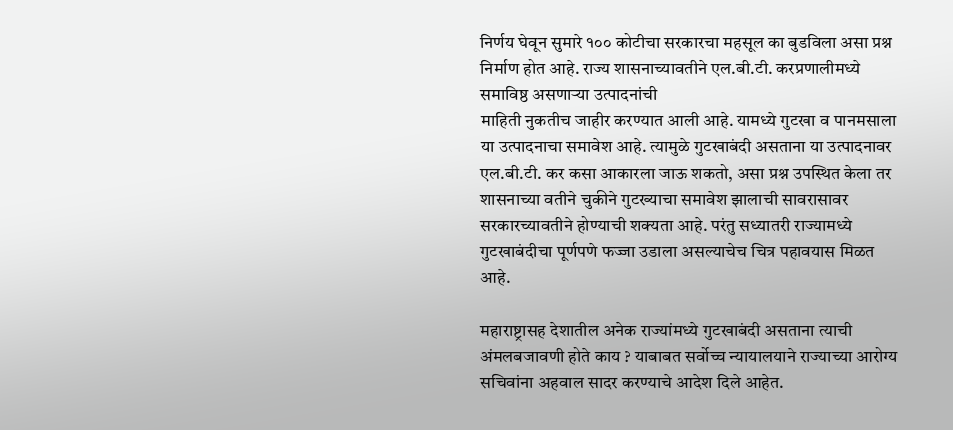निर्णय घेवून सुमारे १०० कोटीचा सरकारचा महसूल का बुडविला असा प्रश्न निर्माण होत आहे. राज्य शासनाच्यावतीने एल.बी.टी. करप्रणालीमध्ये समाविष्ठ असणार्‍या उत्पादनांची
माहिती नुकतीच जाहीर करण्यात आली आहे. यामध्ये गुटखा व पानमसाला या उत्पादनाचा समावेश आहे. त्यामुळे गुटखाबंदी असताना या उत्पादनावर एल.बी.टी. कर कसा आकारला जाऊ शकतो, असा प्रश्न उपस्थित केला तर शासनाच्या वतीने चुकीने गुटख्याचा समावेश झालाची सावरासावर सरकारच्यावतीने होण्याची शक्यता आहे. परंतु सध्यातरी राज्यामध्ये गुटखाबंदीचा पूर्णपणे फज्जा उडाला असल्याचेच चित्र पहावयास मिळत आहे.

महाराष्ट्रासह देशातील अनेक राज्यांमध्ये गुटखाबंदी असताना त्याची अंमलबजावणी होते काय ? याबाबत सर्वोच्च न्यायालयाने राज्याच्या आरोग्य सचिवांना अहवाल सादर करण्याचे आदेश दिले आहेत.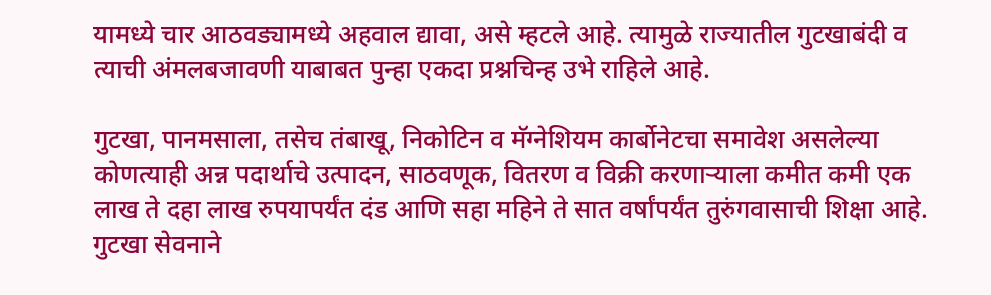यामध्ये चार आठवड्यामध्ये अहवाल द्यावा, असे म्हटले आहे. त्यामुळे राज्यातील गुटखाबंदी व त्याची अंमलबजावणी याबाबत पुन्हा एकदा प्रश्नचिन्ह उभे राहिले आहे.

गुटखा, पानमसाला, तसेच तंबाखू, निकोटिन व मॅग्नेशियम कार्बोनेटचा समावेश असलेल्या कोणत्याही अन्न पदार्थाचे उत्पादन, साठवणूक, वितरण व विक्री करणार्‍याला कमीत कमी एक लाख ते दहा लाख रुपयापर्यंत दंड आणि सहा महिने ते सात वर्षांपर्यंत तुरुंगवासाची शिक्षा आहे. गुटखा सेवनाने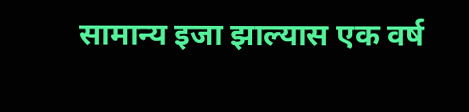सामान्य इजा झाल्यास एक वर्ष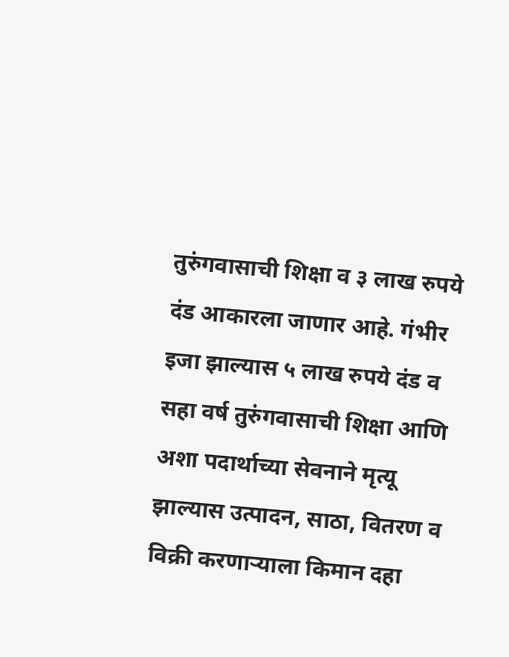तुरुंगवासाची शिक्षा व ३ लाख रुपये दंड आकारला जाणार आहे. गंभीर इजा झाल्यास ५ लाख रुपये दंड व सहा वर्ष तुरुंगवासाची शिक्षा आणि अशा पदार्थाच्या सेवनाने मृत्यू झाल्यास उत्पादन, साठा, वितरण व विक्री करणार्‍याला किमान दहा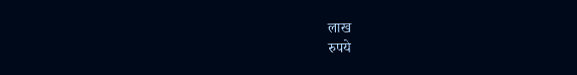लाख
रुपये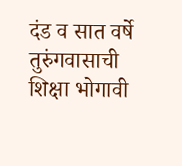दंड व सात वर्षे तुरुंगवासाची शिक्षा भोगावी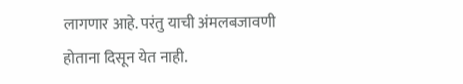लागणार आहे. परंतु याची अंमलबजावणी होताना दिसून येत नाही.